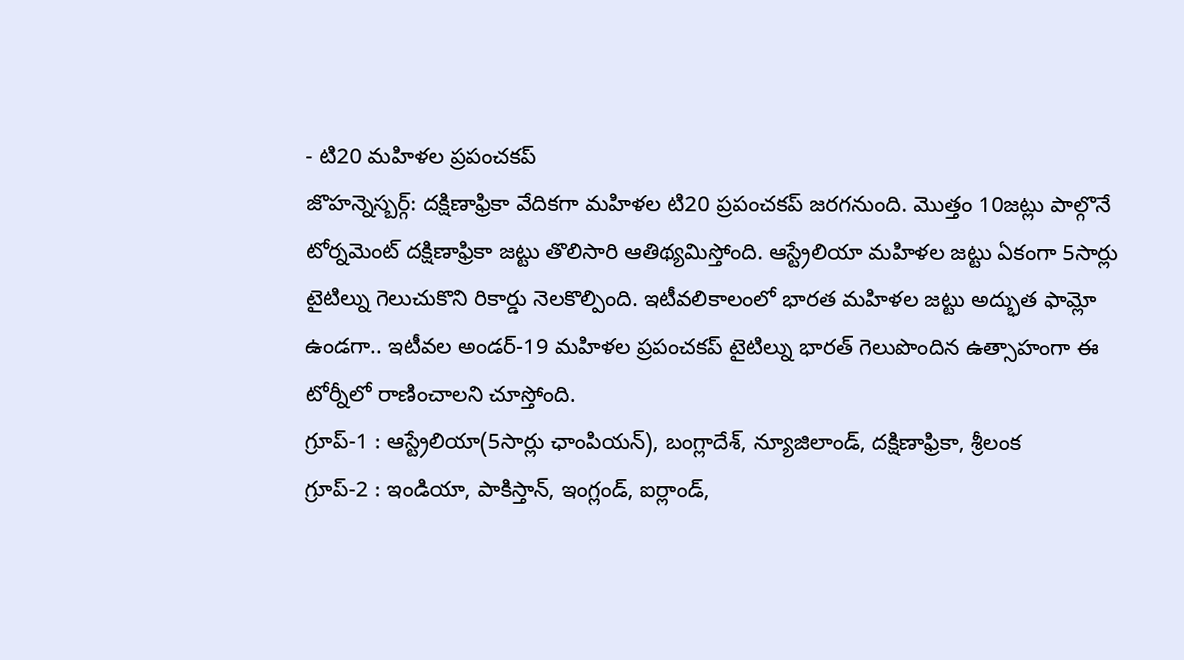- టి20 మహిళల ప్రపంచకప్
జొహన్నెస్బర్గ్: దక్షిణాఫ్రికా వేదికగా మహిళల టి20 ప్రపంచకప్ జరగనుంది. మొత్తం 10జట్లు పాల్గొనే టోర్నమెంట్ దక్షిణాఫ్రికా జట్టు తొలిసారి ఆతిథ్యమిస్తోంది. ఆస్ట్రేలియా మహిళల జట్టు ఏకంగా 5సార్లు టైటిల్ను గెలుచుకొని రికార్డు నెలకొల్పింది. ఇటీవలికాలంలో భారత మహిళల జట్టు అద్భుత ఫామ్లో ఉండగా.. ఇటీవల అండర్-19 మహిళల ప్రపంచకప్ టైటిల్ను భారత్ గెలుపొందిన ఉత్సాహంగా ఈ టోర్నీలో రాణించాలని చూస్తోంది.
గ్రూప్-1 : ఆస్ట్రేలియా(5సార్లు ఛాంపియన్), బంగ్లాదేశ్, న్యూజిలాండ్, దక్షిణాఫ్రికా, శ్రీలంక
గ్రూప్-2 : ఇండియా, పాకిస్తాన్, ఇంగ్లండ్, ఐర్లాండ్,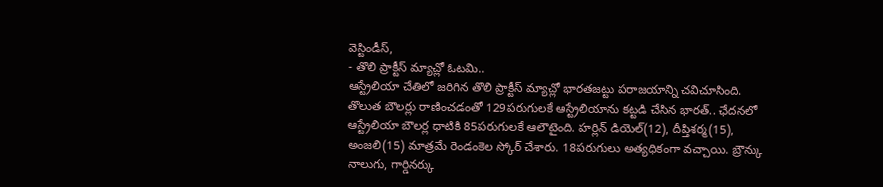వెస్టిండీస్,
- తొలి ప్రాక్టీస్ మ్యాచ్లో ఓటమి..
ఆస్ట్రేలియా చేతిలో జరిగిన తొలి ప్రాక్టీస్ మ్యాచ్లో భారతజట్టు పరాజయాన్ని చవిచూసింది. తొలుత బౌలర్లు రాణించడంతో 129పరుగులకే ఆస్ట్రేలియాను కట్టడి చేసిన భారత్.. ఛేదనలో ఆస్ట్రేలియా బౌలర్ల ధాటికి 85పరుగులకే ఆలౌటైంది. హర్లిన్ డియెల్(12), దీప్తిశర్మ(15), అంజలి(15) మాత్రమే రెండంకెల స్కోర్ చేశారు. 18పరుగులు అత్యధికంగా వచ్చాయి. బ్రౌన్కు నాలుగు, గార్డినర్కు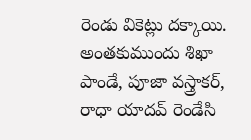రెండు వికెట్లు దక్కాయి. అంతకుముందు శిఖా పాండే, పూజా వస్త్రాకర్, రాధా యాదవ్ రెండేసి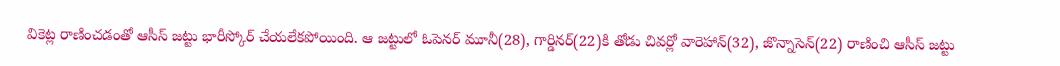వికెట్ల రాణించడంతో ఆసీస్ జట్టు భారీస్కోర్ చేయలేకపోయింది. ఆ జట్టులో ఓపెనర్ మూనీ(28), గార్డినర్(22)కి తోడు చివర్లో వారెహాన్(32), జొన్నాసెన్(22) రాణించి ఆసీస్ జట్టు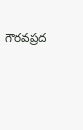గౌరవప్రద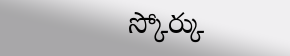స్కోర్కు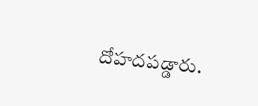దోహదపడ్డారు.